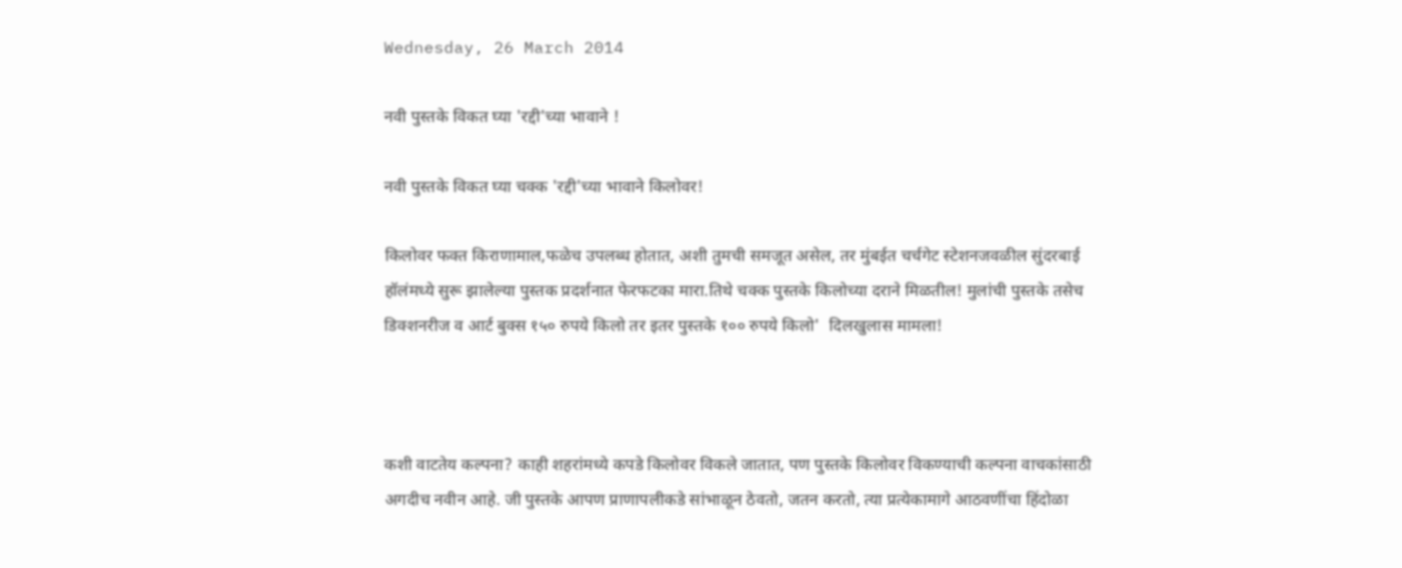Wednesday, 26 March 2014

नवी पुस्तके विकत घ्या 'रद्दी'च्या भावाने !

नवी पुस्तके विकत घ्या चक्क 'रद्दी'च्या भावाने किलोवर!

किलोवर फक्त किराणामाल,फळेच उपलब्ध होतात, अशी तुमची समजूत असेल, तर मुंबईत चर्चगेट स्टेशनजवळील सुंदरबाई हॉलंमध्ये सुरू झालेल्या पुस्तक प्रदर्शनात फेरफटका मारा.तिथे चक्क पुस्तके किलोच्या दराने मिळतील! मुलांची पुस्तके तसेच डिक्शनरीज व आर्ट बुक्स १५० रुपये किलो तर इतर पुस्तके १०० रुपये किलो'  दिलखुलास मामला!



कशी वाटतेय कल्पना? काही शहरांमध्ये कपडे किलोवर विकले जातात, पण पुस्तके किलोवर विकण्याची कल्पना वाचकांसाठी अगदीच नवीन आहे. जी पुस्तके आपण प्राणापलीकडे सांभाळून ठेवतो, जतन करतो, त्या प्रत्येकामागे आठवणींचा हिंदोळा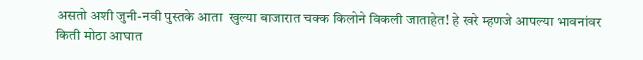असतो अशी जुनी-नवी पुस्तके आता  खुल्या बाजारात चक्क किलोने विकली जाताहेत! हे खरे म्हणजे आपल्या भावनांवर किती मोठा आघात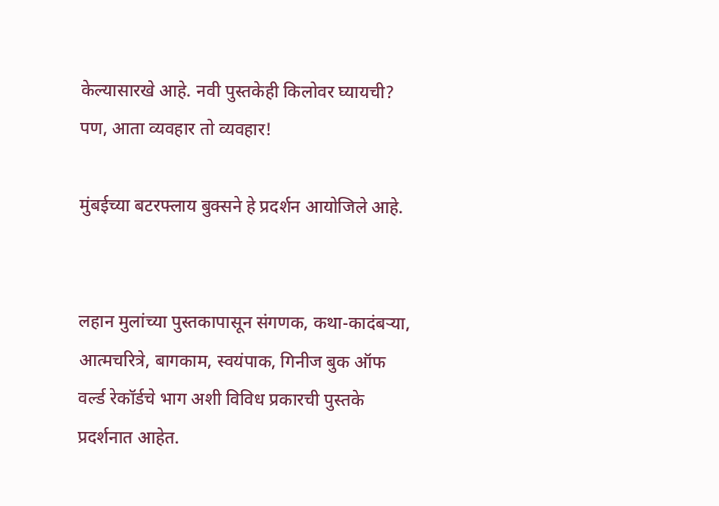केल्यासारखे आहे. नवी पुस्तकेही किलोवर घ्यायची? पण, आता व्यवहार तो व्यवहार!

मुंबईच्या बटरफ्लाय बुक्‍सने हे प्रदर्शन आयोजिले आहे.


लहान मुलांच्या पुस्तकापासून संगणक, कथा-कादंबऱ्या, आत्मचरित्रे, बागकाम, स्वयंपाक, गिनीज बुक ऑफ वर्ल्ड रेकॉर्डचे भाग अशी विविध प्रकारची पुस्तके प्रदर्शनात आहेत.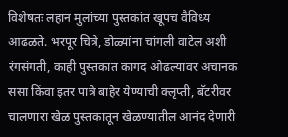विशेषतः लहान मुलांच्या पुस्तकांत खूपच वैविध्य आढळते. भरपूर चित्रे, डोळ्यांना चांगली वाटेल अशी रंगसंगती, काही पुस्तकात कागद ओढल्यावर अचानक ससा किंवा इतर पात्रे बाहेर येण्याची क्‍लृप्ती, बॅटरीवर चालणारा खेळ पुस्तकातून खेळण्यातील आनंद देणारी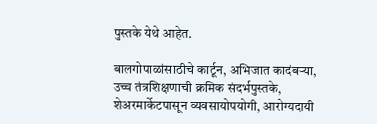पुस्तके येथे आहेत.

बालगोपाळांसाठीचे कार्टून, अभिजात कादंबऱ्या, उच्च तंत्रशिक्षणाची क्रमिक संदर्भपुस्तके, शेअरमार्केटपासून व्यवसायोपयोगी, आरोग्यदायी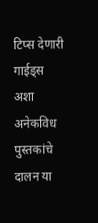टिप्स देणारी गाईड्स अशा अनेकविध पुस्तकांचे दालन या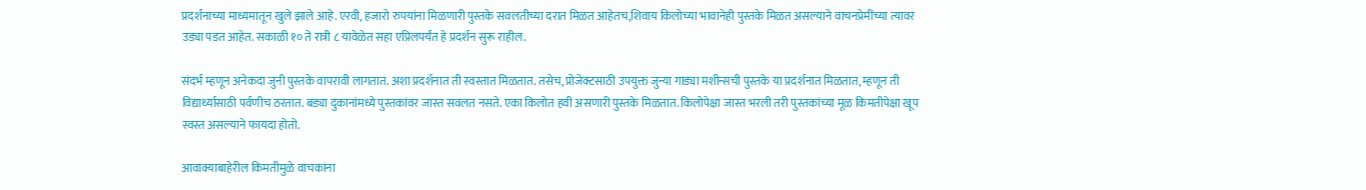प्रदर्शनाच्या माध्यमातून खुले झाले आहे. एरवी, हजारो रुपयांना मिळणारी पुस्तके सवलतीच्या दरात मिळत आहेतच,शिवाय किलोच्या भावानेही पुस्तके मिळत असल्याने वाचनप्रेमींच्या त्यावर उड्या पडत आहेत. सकाळी १० ते रात्री ८ यावेळेत सहा एप्रिलपर्यंत हे प्रदर्शन सुरू राहील.

संदर्भ म्हणून अनेकदा जुनी पुस्तके वापरावी लागतात. अशा प्रदर्शनात ती स्वस्तात मिळतात. तसेच, प्रोजेक्टसाठी उपयुक्त जुन्या गाड्या मशीन्सची पुस्तके या प्रदर्शनात मिळतात, म्हणून ती विद्यार्थ्यासाठी पर्वणीच ठरतात. बड्या दुकानांमध्ये पुस्तकांवर जास्त सवलत नसते. एका किलोत हवी असणारी पुस्तके मिळतात. किलोपेक्षा जास्त भरली तरी पुस्तकांच्या मूळ किमतीपेक्षा खूप स्वस्त असल्याने फायदा होतो.

आवाक्याबाहेरील किमतीमुळे वाचकांना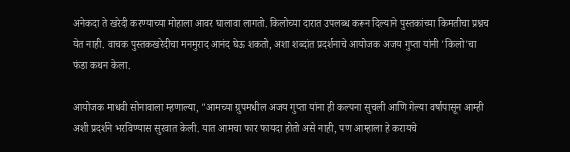अनेकदा ते खरेदी करण्याच्या मोहाला आवर घालावा लागतो. किलोच्या दारात उपलब्ध करून दिल्याने पुस्तकांच्या किमतीचा प्रश्नच येत नाही. वाचक पुस्तकखरेदीचा मनमुराद आनंद घेऊ शकतो, अशा शब्दांत प्रदर्शनाचे आयोजक अजय गुप्ता यांनी 'किलो'चा फंडा कथन केला.

आयोजक माधवी सोनावाला म्हणाल्या, "आमच्या ग्रुपमधील अजय गुप्ता यांना ही कल्पना सुचली आणि गेल्या वर्षापासून आम्ही अशी प्रदर्शने भरविण्यास सुरवात केली. यात आमचा फार फायदा होतो असे नाही, पण आम्हाला हे करायचे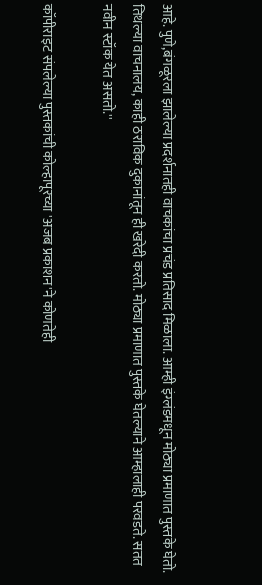आहे. पुणे,बंगळूरला झालेल्या प्रदर्शनातही वाचकांचा प्रचंड प्रतिसाद मिळाला. आम्ही इंग्लंडमधून मोठ्या प्रमाणात पुस्तके घेतो. तिथल्या वाचनालय, काही ठराविक दुकानांतून ही खरेदी करतो. मोठ्या प्रमाणात पुस्तके घेतल्याने आम्हालाही परवडते. सतत नवीन स्टॉक येत असतो.''

कॉपीराइट संपलेल्या पुस्तकांची कोल्हापूरच्या 'अजब प्रकाशन'ने कोणतेही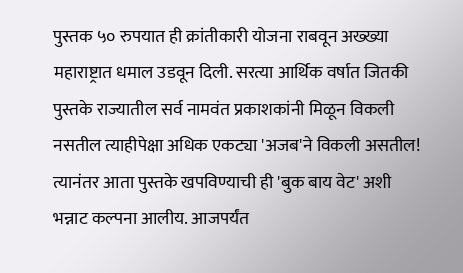पुस्तक ५० रुपयात ही क्रांतीकारी योजना राबवून अख्ख्या महाराष्ट्रात धमाल उडवून दिली. सरत्या आर्थिक वर्षात जितकी पुस्तके राज्यातील सर्व नामवंत प्रकाशकांनी मिळून विकली नसतील त्याहीपेक्षा अधिक एकट्या 'अजब'ने विकली असतील!  त्यानंतर आता पुस्तके खपविण्याची ही 'बुक बाय वेट' अशी भन्नाट कल्पना आलीय. आजपर्यंत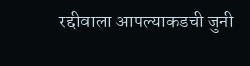रद्दीवाला आपल्याकडची जुनी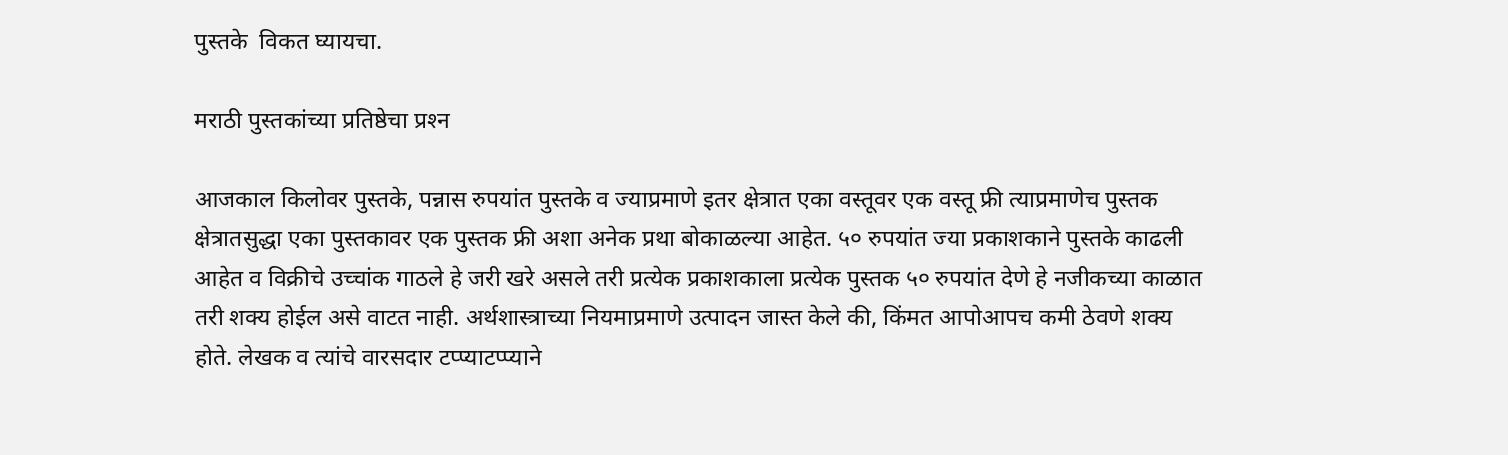पुस्तके  विकत घ्यायचा.

मराठी पुस्तकांच्या प्रतिष्ठेचा प्रश्‍न

आजकाल किलोवर पुस्तके, पन्नास रुपयांत पुस्तके व ज्याप्रमाणे इतर क्षेत्रात एका वस्तूवर एक वस्तू फ्री त्याप्रमाणेच पुस्तक क्षेत्रातसुद्धा एका पुस्तकावर एक पुस्तक फ्री अशा अनेक प्रथा बोकाळल्या आहेत. ५० रुपयांत ज्या प्रकाशकाने पुस्तके काढली आहेत व विक्रीचे उच्चांक गाठले हे जरी खरे असले तरी प्रत्येक प्रकाशकाला प्रत्येक पुस्तक ५० रुपयांत देणे हे नजीकच्या काळात तरी शक्य होईल असे वाटत नाही. अर्थशास्त्राच्या नियमाप्रमाणे उत्पादन जास्त केले की, किंमत आपोआपच कमी ठेवणे शक्य होते. लेखक व त्यांचे वारसदार टप्प्याटप्प्याने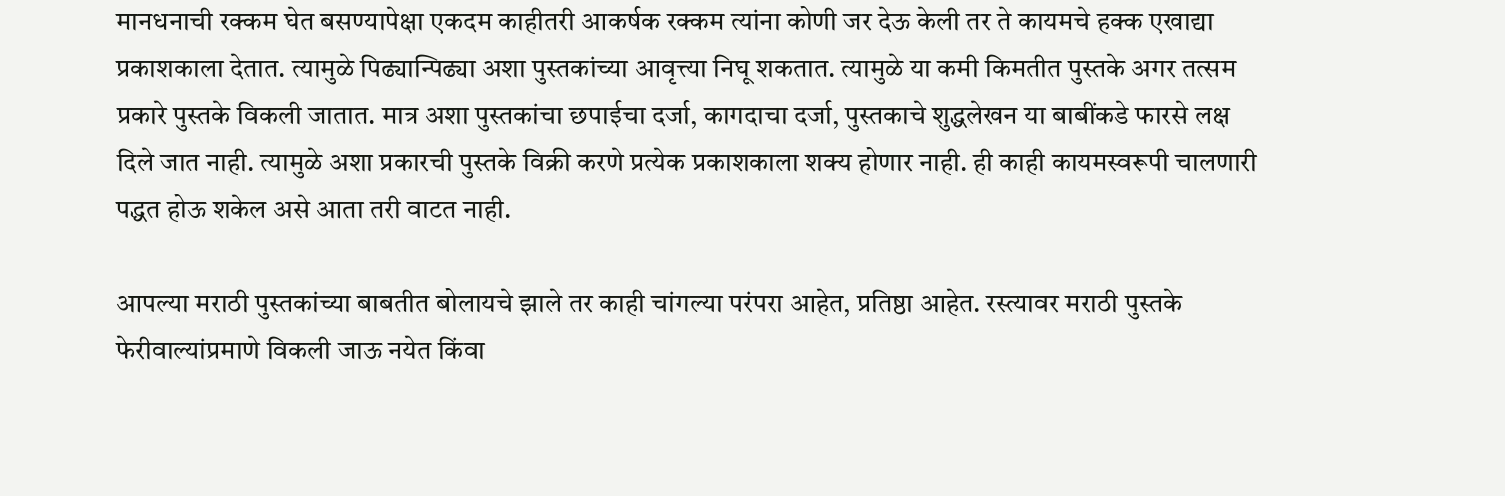मानधनाची रक्कम घेत बसण्यापेक्षा एकदम काहीतरी आकर्षक रक्कम त्यांना कोणी जर देऊ केली तर ते कायमचे हक्क एखाद्या प्रकाशकाला देतात. त्यामुळे पिढ्यान्पिढ्या अशा पुस्तकांच्या आवृत्त्या निघू शकतात. त्यामुळे या कमी किमतीत पुस्तके अगर तत्सम प्रकारे पुस्तके विकली जातात. मात्र अशा पुस्तकांचा छपाईचा दर्जा, कागदाचा दर्जा, पुस्तकाचे शुद्धलेखन या बाबींकडे फारसे लक्ष दिले जात नाही. त्यामुळे अशा प्रकारची पुस्तके विक्री करणे प्रत्येक प्रकाशकाला शक्य होणार नाही. ही काही कायमस्वरूपी चालणारी पद्धत होऊ शकेल असे आता तरी वाटत नाही.

आपल्या मराठी पुस्तकांच्या बाबतीत बोलायचे झाले तर काही चांगल्या परंपरा आहेत, प्रतिष्ठा आहेत. रस्त्यावर मराठी पुस्तके फेरीवाल्यांप्रमाणे विकली जाऊ नयेत किंवा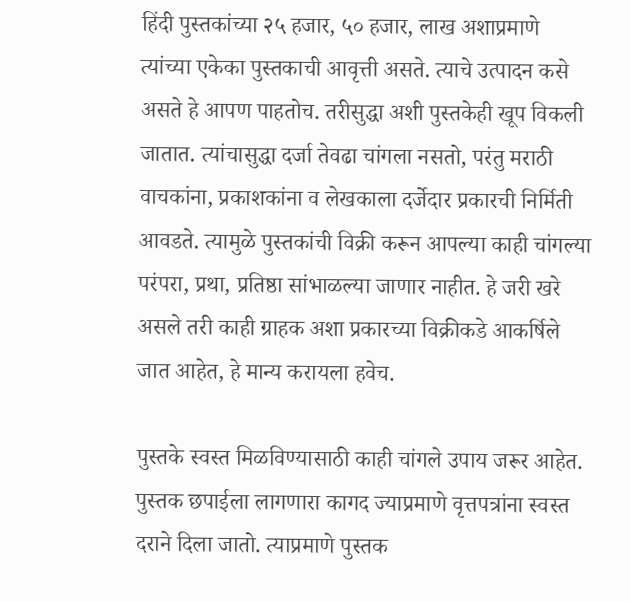हिंदी पुस्तकांच्या २५ हजार, ५० हजार, लाख अशाप्रमाणे त्यांच्या एकेका पुस्तकाची आवृत्ती असते. त्याचे उत्पादन कसे असते हे आपण पाहतोच. तरीसुद्धा अशी पुस्तकेही खूप विकली जातात. त्यांचासुद्धा दर्जा तेवढा चांगला नसतो, परंतु मराठी वाचकांना, प्रकाशकांना व लेखकाला दर्जेदार प्रकारची निर्मिती आवडते. त्यामुळे पुस्तकांची विक्री करून आपल्या काही चांगल्या परंपरा, प्रथा, प्रतिष्ठा सांभाळल्या जाणार नाहीत. हे जरी खरे असले तरी काही ग्राहक अशा प्रकारच्या विक्रीकडे आकर्षिले जात आहेत, हे मान्य करायला हवेच.

पुस्तके स्वस्त मिळविण्यासाठी काही चांगले उपाय जरूर आहेत. पुस्तक छपाईला लागणारा कागद ज्याप्रमाणे वृत्तपत्रांना स्वस्त दराने दिला जातो. त्याप्रमाणे पुस्तक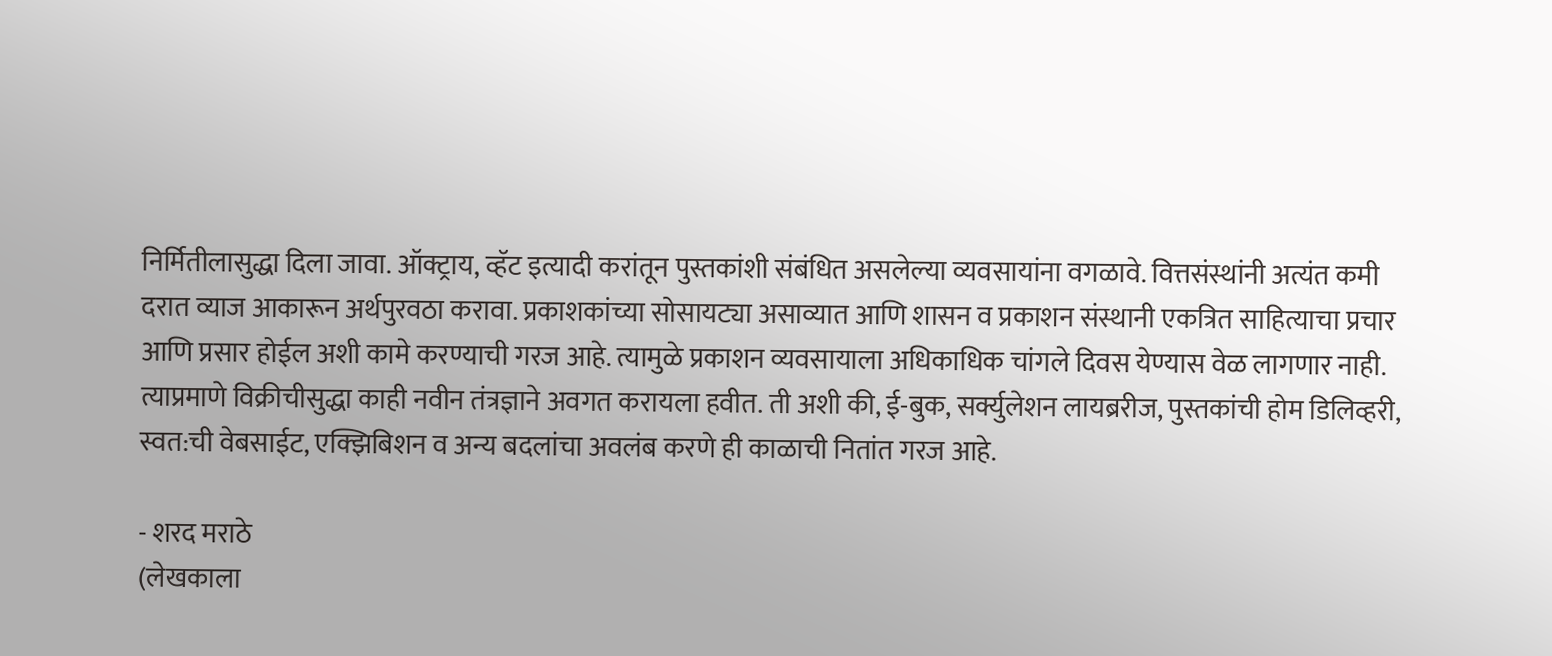निर्मितीलासुद्धा दिला जावा. ऑक्ट्राय, व्हॅट इत्यादी करांतून पुस्तकांशी संबंधित असलेल्या व्यवसायांना वगळावे. वित्तसंस्थांनी अत्यंत कमी दरात व्याज आकारून अर्थपुरवठा करावा. प्रकाशकांच्या सोसायट्या असाव्यात आणि शासन व प्रकाशन संस्थानी एकत्रित साहित्याचा प्रचार आणि प्रसार होईल अशी कामे करण्याची गरज आहे. त्यामुळे प्रकाशन व्यवसायाला अधिकाधिक चांगले दिवस येण्यास वेळ लागणार नाही. त्याप्रमाणे विक्रीचीसुद्धा काही नवीन तंत्रज्ञाने अवगत करायला हवीत. ती अशी की, ई-बुक, सर्क्युलेशन लायब्ररीज, पुस्तकांची होम डिलिव्हरी, स्वत:ची वेबसाईट, एक्झिबिशन व अन्य बदलांचा अवलंब करणे ही काळाची नितांत गरज आहे.

- शरद मराठे
(लेखकाला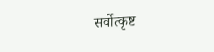सर्वोत्कृष्ट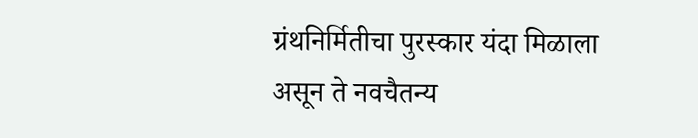ग्रंथनिर्मितीचा पुरस्कार यंदा मिळाला असून ते नवचैतन्य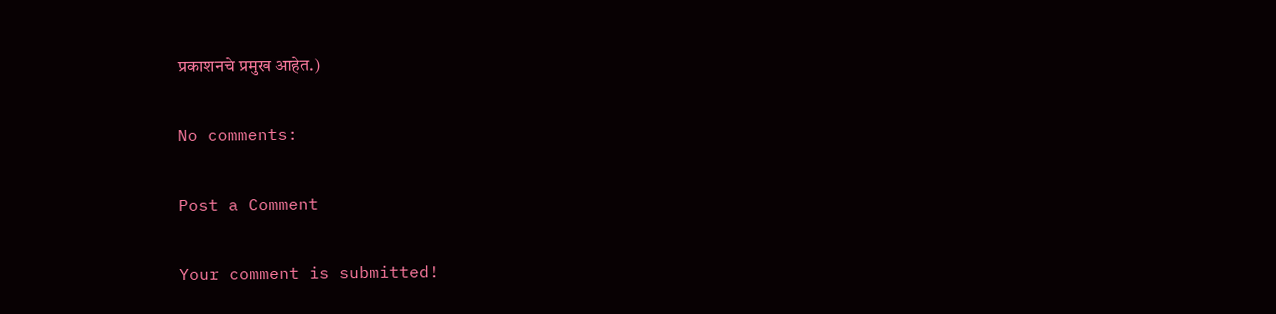प्रकाशनचे प्रमुख आहेत.)

No comments:

Post a Comment

Your comment is submitted!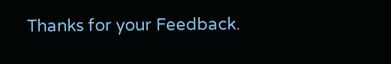Thanks for your Feedback.